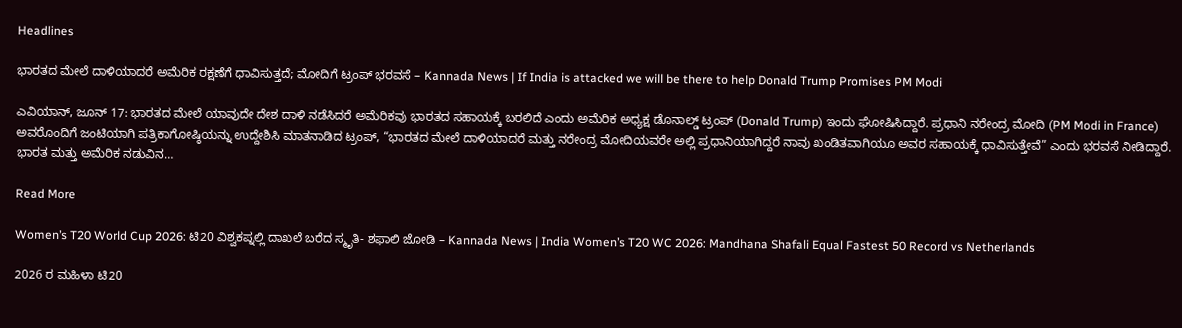Headlines

ಭಾರತದ ಮೇಲೆ ದಾಳಿಯಾದರೆ ಅಮೆರಿಕ ರಕ್ಷಣೆಗೆ ಧಾವಿಸುತ್ತದೆ; ಮೋದಿಗೆ ಟ್ರಂಪ್ ಭರವಸೆ – Kannada News | If India is attacked we will be there to help Donald Trump Promises PM Modi

ಎವಿಯಾನ್, ಜೂನ್ 17: ಭಾರತದ ಮೇಲೆ ಯಾವುದೇ ದೇಶ ದಾಳಿ ನಡೆಸಿದರೆ ಅಮೆರಿಕವು ಭಾರತದ ಸಹಾಯಕ್ಕೆ ಬರಲಿದೆ ಎಂದು ಅಮೆರಿಕ ಅಧ್ಯಕ್ಷ ಡೊನಾಲ್ಡ್ ಟ್ರಂಪ್ (Donald Trump) ಇಂದು ಘೋಷಿಸಿದ್ದಾರೆ. ಪ್ರಧಾನಿ ನರೇಂದ್ರ ಮೋದಿ (PM Modi in France) ಅವರೊಂದಿಗೆ ಜಂಟಿಯಾಗಿ ಪತ್ರಿಕಾಗೋಷ್ಠಿಯನ್ನು ಉದ್ದೇಶಿಸಿ ಮಾತನಾಡಿದ ಟ್ರಂಪ್, “ಭಾರತದ ಮೇಲೆ ದಾಳಿಯಾದರೆ ಮತ್ತು ನರೇಂದ್ರ ಮೋದಿಯವರೇ ಅಲ್ಲಿ ಪ್ರಧಾನಿಯಾಗಿದ್ದರೆ ನಾವು ಖಂಡಿತವಾಗಿಯೂ ಅವರ ಸಹಾಯಕ್ಕೆ ಧಾವಿಸುತ್ತೇವೆ” ಎಂದು ಭರವಸೆ ನೀಡಿದ್ದಾರೆ. ಭಾರತ ಮತ್ತು ಅಮೆರಿಕ ನಡುವಿನ…

Read More

Women’s T20 World Cup 2026: ಟಿ20 ವಿಶ್ವಕಪ್ನಲ್ಲಿ ದಾಖಲೆ ಬರೆದ ಸ್ಮೃತಿ- ಶಫಾಲಿ ಜೋಡಿ – Kannada News | India Women’s T20 WC 2026: Mandhana Shafali Equal Fastest 50 Record vs Netherlands

2026 ರ ಮಹಿಳಾ ಟಿ20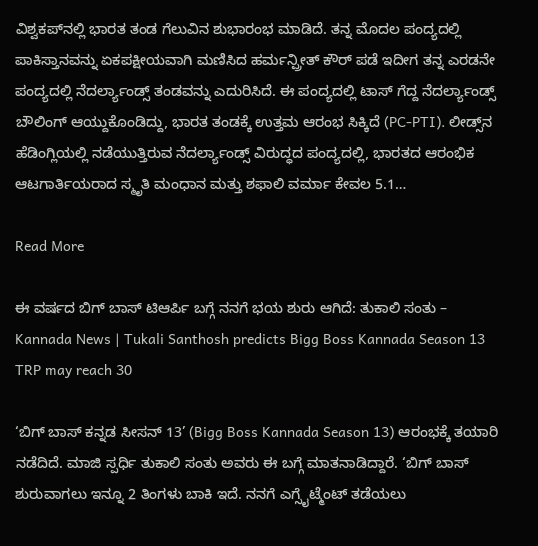ವಿಶ್ವಕಪ್‌ನಲ್ಲಿ ಭಾರತ ತಂಡ ಗೆಲುವಿನ ಶುಭಾರಂಭ ಮಾಡಿದೆ. ತನ್ನ ಮೊದಲ ಪಂದ್ಯದಲ್ಲಿ ಪಾಕಿಸ್ತಾನವನ್ನು ಏಕಪಕ್ಷೀಯವಾಗಿ ಮಣಿಸಿದ ಹರ್ಮನ್ಪ್ರೀತ್ ಕೌರ್ ಪಡೆ ಇದೀಗ ತನ್ನ ಎರಡನೇ ಪಂದ್ಯದಲ್ಲಿ ನೆದರ್ಲ್ಯಾಂಡ್ಸ್ ತಂಡವನ್ನು ಎದುರಿಸಿದೆ. ಈ ಪಂದ್ಯದಲ್ಲಿ ಟಾಸ್ ಗೆದ್ದ ನೆದರ್ಲ್ಯಾಂಡ್ಸ್ ಬೌಲಿಂಗ್ ಆಯ್ದುಕೊಂಡಿದ್ದು, ಭಾರತ ತಂಡಕ್ಕೆ ಉತ್ತಮ ಆರಂಭ ಸಿಕ್ಕಿದೆ (PC-PTI). ಲೀಡ್ಸ್‌ನ ಹೆಡಿಂಗ್ಲಿಯಲ್ಲಿ ನಡೆಯುತ್ತಿರುವ ನೆದರ್ಲ್ಯಾಂಡ್ಸ್ ವಿರುದ್ಧದ ಪಂದ್ಯದಲ್ಲಿ, ಭಾರತದ ಆರಂಭಿಕ ಆಟಗಾರ್ತಿಯರಾದ ಸ್ಮೃತಿ ಮಂಧಾನ ಮತ್ತು ಶಫಾಲಿ ವರ್ಮಾ ಕೇವಲ 5.1…

Read More

ಈ ವರ್ಷದ ಬಿಗ್ ಬಾಸ್ ಟಿಆರ್ಪಿ ಬಗ್ಗೆ ನನಗೆ ಭಯ ಶುರು ಆಗಿದೆ: ತುಕಾಲಿ ಸಂತು – Kannada News | Tukali Santhosh predicts Bigg Boss Kannada Season 13 TRP may reach 30

‘ಬಿಗ್ ಬಾಸ್ ಕನ್ನಡ ಸೀಸನ್ 13’ (Bigg Boss Kannada Season 13) ಆರಂಭಕ್ಕೆ ತಯಾರಿ ನಡೆದಿದೆ. ಮಾಜಿ ಸ್ಪರ್ಧಿ ತುಕಾಲಿ ಸಂತು ಅವರು ಈ ಬಗ್ಗೆ ಮಾತನಾಡಿದ್ದಾರೆ. ‘ಬಿಗ್ ಬಾಸ್ ಶುರುವಾಗಲು ಇನ್ನೂ 2 ತಿಂಗಳು ಬಾಕಿ ಇದೆ. ನನಗೆ ಎಗ್ಸೈಟ್ಮೆಂಟ್ ತಡೆಯಲು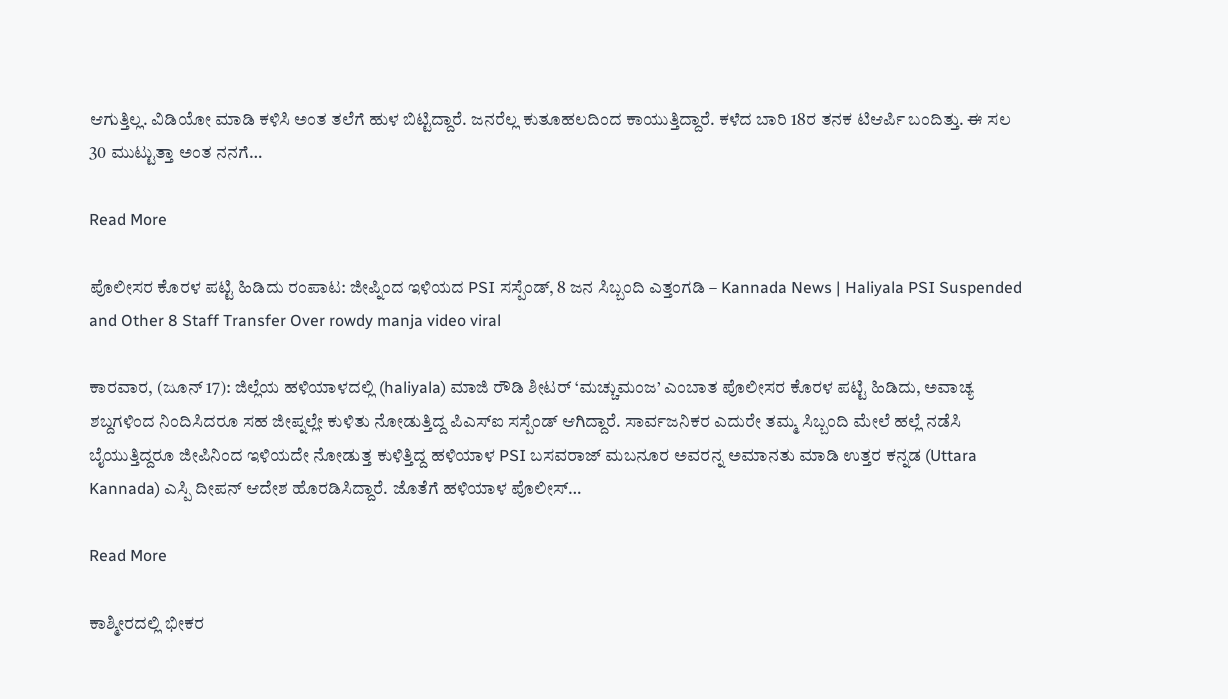ಆಗುತ್ತಿಲ್ಲ. ವಿಡಿಯೋ ಮಾಡಿ ಕಳಿಸಿ ಅಂತ ತಲೆಗೆ ಹುಳ ಬಿಟ್ಟಿದ್ದಾರೆ. ಜನರೆಲ್ಲ ಕುತೂಹಲದಿಂದ ಕಾಯುತ್ತಿದ್ದಾರೆ. ಕಳೆದ ಬಾರಿ 18ರ ತನಕ ಟಿಆರ್ಪಿ ಬಂದಿತ್ತು. ಈ ಸಲ 30 ಮುಟ್ಟುತ್ತಾ ಅಂತ ನನಗೆ…

Read More

ಪೊಲೀಸರ ಕೊರಳ ಪಟ್ಟಿ ಹಿಡಿದು ರಂಪಾಟ: ಜೀಪ್ನಿಂದ ಇಳಿಯದ PSI ಸಸ್ಪೆಂಡ್, 8 ಜನ ಸಿಬ್ಬಂದಿ ಎತ್ತಂಗಡಿ – Kannada News | Haliyala PSI Suspended and Other 8 Staff Transfer Over rowdy manja video viral

ಕಾರವಾರ, (ಜೂನ್ 17): ಜಿಲ್ಲೆಯ ಹಳಿಯಾಳದಲ್ಲಿ (haliyala) ಮಾಜಿ ರೌಡಿ ಶೀಟರ್ ‘ಮಚ್ಚುಮಂಜ’ ಎಂಬಾತ ಪೊಲೀಸರ ಕೊರಳ ಪಟ್ಟಿ ಹಿಡಿದು, ಅವಾಚ್ಯ ಶಬ್ದಗಳಿಂದ ನಿಂದಿಸಿದರೂ ಸಹ ಜೀಪ್ನಲ್ಲೇ ಕುಳಿತು ನೋಡುತ್ತಿದ್ದ ಪಿಎಸ್ಐ ಸಸ್ಪೆಂಡ್ ಆಗಿದ್ದಾರೆ. ಸಾರ್ವಜನಿಕರ ಎದುರೇ ತಮ್ಮ ಸಿಬ್ಬಂದಿ ಮೇಲೆ ಹಲ್ಲೆ ನಡೆಸಿ ಬೈಯುತ್ತಿದ್ದರೂ ಜೀಪಿನಿಂದ ಇಳಿಯದೇ ನೋಡುತ್ತ ಕುಳಿತ್ತಿದ್ದ ಹಳಿಯಾಳ PSI ಬಸವರಾಜ್ ಮಬನೂರ ಅವರನ್ನ ಅಮಾನತು ಮಾಡಿ ಉತ್ತರ ಕನ್ನಡ (Uttara Kannada) ಎಸ್ಪಿ ದೀಪನ್ ಆದೇಶ ಹೊರಡಿಸಿದ್ದಾರೆ. ಜೊತೆಗೆ ಹಳಿಯಾಳ ಪೊಲೀಸ್…

Read More

ಕಾಶ್ಮೀರದಲ್ಲಿ ಭೀಕರ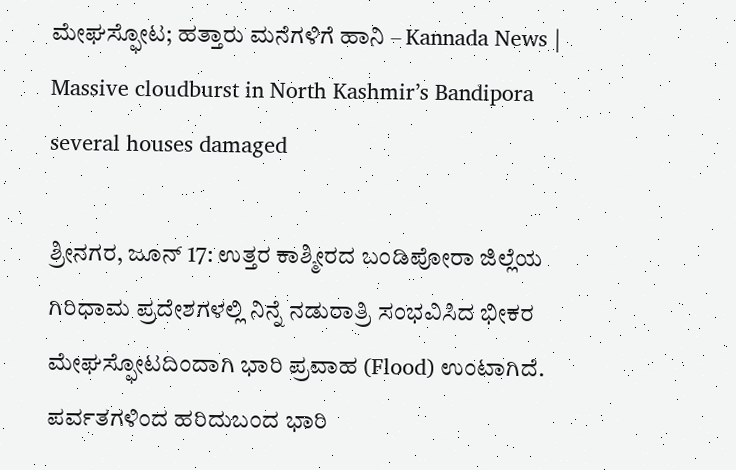ಮೇಘಸ್ಫೋಟ; ಹತ್ತಾರು ಮನೆಗಳಿಗೆ ಹಾನಿ – Kannada News | Massive cloudburst in North Kashmir’s Bandipora several houses damaged

ಶ್ರೀನಗರ, ಜೂನ್ 17: ಉತ್ತರ ಕಾಶ್ಮೀರದ ಬಂಡಿಪೋರಾ ಜಿಲ್ಲೆಯ ಗಿರಿಧಾಮ ಪ್ರದೇಶಗಳಲ್ಲಿ ನಿನ್ನೆ ನಡುರಾತ್ರಿ ಸಂಭವಿಸಿದ ಭೀಕರ ಮೇಘಸ್ಫೋಟದಿಂದಾಗಿ ಭಾರಿ ಪ್ರವಾಹ (Flood) ಉಂಟಾಗಿದೆ. ಪರ್ವತಗಳಿಂದ ಹರಿದುಬಂದ ಭಾರಿ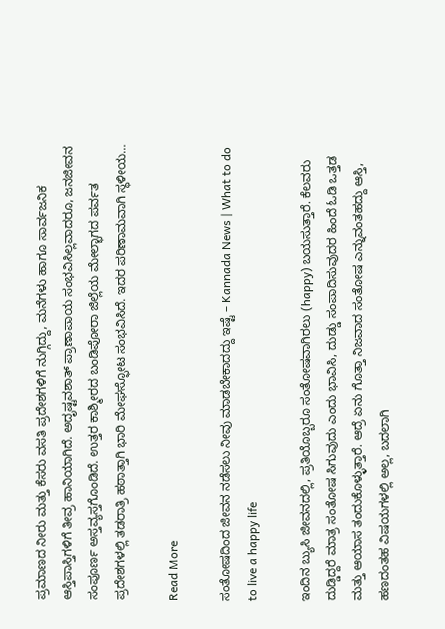ಪ್ರಮಾಣದ ನೀರು ಮತ್ತು ಕೆಸರು ವಸತಿ ಪ್ರದೇಶಗಳಿಗೆ ನುಗ್ಗಿದ್ದು, ಮನೆಗಳು ಹಾಗೂ ಸಾರ್ವಜನಿಕ ಆಸ್ತಿಪಾಸ್ತಿಗಳಿಗೆ ತೀವ್ರ ಹಾನಿಯಾಗಿದೆ. ಅದೃಷ್ಟವಶಾತ್ ಪ್ರಾಣಾಪಾಯ ಸಂಭವಿಸಿಲ್ಲವಾದರೂ, ಜನಜೀವನ ಸಂಪೂರ್ಣ ಅಸ್ತವ್ಯಸ್ತಗೊಂಡಿದೆ. ಉತ್ತರ ಕಾಶ್ಮೀರದ ಬಂಡಿಪೋರಾ ಜಿಲ್ಲೆಯ ಮೇಲ್ಭಾಗದ ಪರ್ವತ ಪ್ರದೇಶಗಳಲ್ಲಿ ತಡರಾತ್ರಿ ಹಠಾತ್ತಾಗಿ ಭಾರಿ ಮೇಘಸ್ಫೋಟ ಸಂಭವಿಸಿದೆ. ಇದರ ಪರಿಣಾಮವಾಗಿ ಸ್ಥಳೀಯ…

Read More

ಸಂತೋಷದಿಂದ ಜೀವನ ನಡೆಸಲು ನೀವು ಮಾಡಬೇಕಾದದ್ದು ಇಷ್ಟೆ – Kannada News | What to do to live a happy life

ಇಂದಿನ ಬ್ಯುಸಿ ಜೀವನದಲ್ಲಿ, ಪ್ರತಿಯೊಬ್ಬರೂ ಸಂತೋಷವಾಗಿರಲು (happy) ಬಯಸುತ್ತಾರೆ. ಕೆಲವರು ದುಡ್ಡಿದ್ದರೆ ಮಾತ್ರ ಸಂತೋಷ ಸಿಗುವುದು ಎಂದು ಭಾವಿಸಿ, ದುಡ್ಡು ಸಂಪಾದಿಸುವುದರ ಹಿಂದೆ ಓಡಿ ಒತ್ತಡ ಮತ್ತು ಆಯಾಸ ತಂದುಕೊಳ್ಳುತ್ತಾರೆ. ಆದ್ರೆ ಏನು ಗೊತ್ತಾ ನಿಜವಾದ ಸಂತೋಷ ಎನ್ನುವಂತಹದ್ದು ಆಸ್ತಿ, ಹಣದಂತಹ ವಿಷಯಗಳಲ್ಲಿ ಅಲ್ಲ, ಬದಲಾಗಿ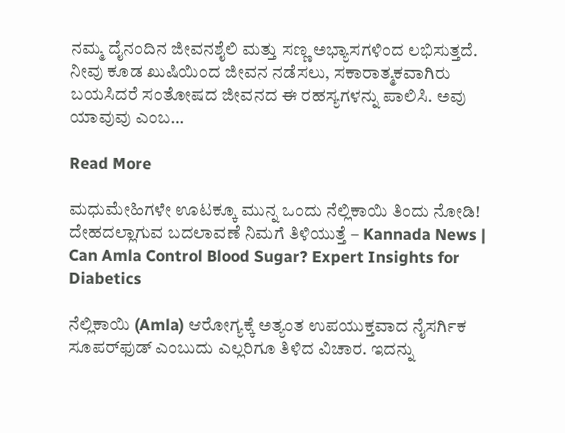ನಮ್ಮ ದೈನಂದಿನ ಜೀವನಶೈಲಿ ಮತ್ತು ಸಣ್ಣ ಅಭ್ಯಾಸಗಳಿಂದ ಲಭಿಸುತ್ತದೆ. ನೀವು ಕೂಡ ಖುಷಿಯಿಂದ ಜೀವನ ನಡೆಸಲು, ಸಕಾರಾತ್ಮಕವಾಗಿರು ಬಯಸಿದರೆ ಸಂತೋಷದ ಜೀವನದ ಈ ರಹಸ್ಯಗಳನ್ನು ಪಾಲಿಸಿ. ಅವು ಯಾವುವು ಎಂಬ…

Read More

ಮಧುಮೇಹಿಗಳೇ ಊಟಕ್ಕೂ ಮುನ್ನ ಒಂದು ನೆಲ್ಲಿಕಾಯಿ ತಿಂದು ನೋಡಿ! ದೇಹದಲ್ಲಾಗುವ ಬದಲಾವಣೆ ನಿಮಗೆ ತಿಳಿಯುತ್ತೆ – Kannada News | Can Amla Control Blood Sugar? Expert Insights for Diabetics

ನೆಲ್ಲಿಕಾಯಿ (Amla) ಆರೋಗ್ಯಕ್ಕೆ ಅತ್ಯಂತ ಉಪಯುಕ್ತವಾದ ನೈಸರ್ಗಿಕ ಸೂಪರ್‌ಫುಡ್‌ ಎಂಬುದು ಎಲ್ಲರಿಗೂ ತಿಳಿದ ವಿಚಾರ. ಇದನ್ನು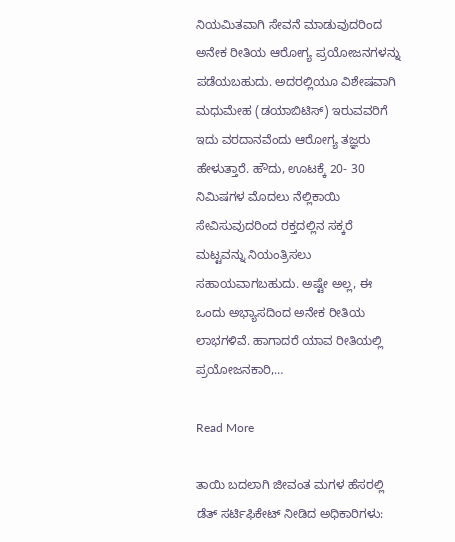ನಿಯಮಿತವಾಗಿ ಸೇವನೆ ಮಾಡುವುದರಿಂದ ಅನೇಕ ರೀತಿಯ ಆರೋಗ್ಯ ಪ್ರಯೋಜನಗಳನ್ನು ಪಡೆಯಬಹುದು. ಅದರಲ್ಲಿಯೂ ವಿಶೇಷವಾಗಿ ಮಧುಮೇಹ (ಡಯಾಬಿಟಿಸ್) ಇರುವವರಿಗೆ ಇದು ವರದಾನವೆಂದು ಆರೋಗ್ಯ ತಜ್ಞರು ಹೇಳುತ್ತಾರೆ. ಹೌದು, ಊಟಕ್ಕೆ 20- 30 ನಿಮಿಷಗಳ ಮೊದಲು ನೆಲ್ಲಿಕಾಯಿ ಸೇವಿಸುವುದರಿಂದ ರಕ್ತದಲ್ಲಿನ ಸಕ್ಕರೆ ಮಟ್ಟವನ್ನು ನಿಯಂತ್ರಿಸಲು ಸಹಾಯವಾಗಬಹುದು. ಅಷ್ಟೇ ಅಲ್ಲ, ಈ ಒಂದು ಅಭ್ಯಾಸದಿಂದ ಅನೇಕ ರೀತಿಯ ಲಾಭಗಳಿವೆ. ಹಾಗಾದರೆ ಯಾವ ರೀತಿಯಲ್ಲಿ ಪ್ರಯೋಜನಕಾರಿ,…

Read More

ತಾಯಿ ಬದಲಾಗಿ ಜೀವಂತ ಮಗಳ ಹೆಸರಲ್ಲಿ ಡೆತ್ ಸರ್ಟಿಫಿಕೇಟ್ ನೀಡಿದ ಅಧಿಕಾರಿಗಳು: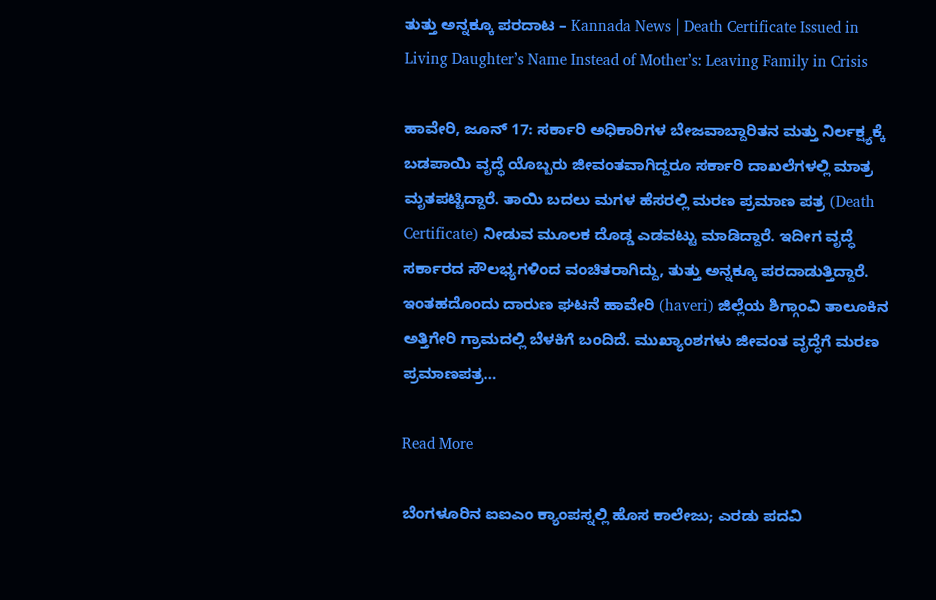ತುತ್ತು ಅನ್ನಕ್ಕೂ ಪರದಾಟ – Kannada News | Death Certificate Issued in Living Daughter’s Name Instead of Mother’s: Leaving Family in Crisis

ಹಾವೇರಿ, ಜೂನ್ 17: ಸರ್ಕಾರಿ ಅಧಿಕಾರಿಗಳ ಬೇಜವಾಬ್ದಾರಿತನ ಮತ್ತು ನಿರ್ಲಕ್ಷ್ಯಕ್ಕೆ ಬಡಪಾಯಿ ವೃದ್ಧೆ ಯೊಬ್ಬರು ಜೀವಂತವಾಗಿದ್ದರೂ ಸರ್ಕಾರಿ ದಾಖಲೆಗಳಲ್ಲಿ ಮಾತ್ರ ಮೃತಪಟ್ಟಿದ್ದಾರೆ. ತಾಯಿ ಬದಲು ಮಗಳ ಹೆಸರಲ್ಲಿ ಮರಣ ಪ್ರಮಾಣ ಪತ್ರ (Death Certificate) ನೀಡುವ ಮೂಲಕ ದೊಡ್ಡ ಎಡವಟ್ಟು ಮಾಡಿದ್ದಾರೆ. ಇದೀಗ ವೃದ್ಧೆ ಸರ್ಕಾರದ ಸೌಲಭ್ಯಗಳಿಂದ ವಂಚಿತರಾಗಿದ್ದು, ತುತ್ತು ಅನ್ನಕ್ಕೂ ಪರದಾಡುತ್ತಿದ್ದಾರೆ. ಇಂತಹದೊಂದು ದಾರುಣ ಘಟನೆ ಹಾವೇರಿ (haveri) ಜಿಲ್ಲೆಯ ಶಿಗ್ಗಾಂವಿ ತಾಲೂಕಿನ ಅತ್ತಿಗೇರಿ ಗ್ರಾಮದಲ್ಲಿ ಬೆಳಕಿಗೆ ಬಂದಿದೆ. ಮುಖ್ಯಾಂಶಗಳು ಜೀವಂತ ವೃದ್ಧೆಗೆ ಮರಣ ಪ್ರಮಾಣಪತ್ರ…

Read More

ಬೆಂಗಳೂರಿನ ಐಐಎಂ ಕ್ಯಾಂಪಸ್ನಲ್ಲಿ ಹೊಸ ಕಾಲೇಜು; ಎರಡು ಪದವಿ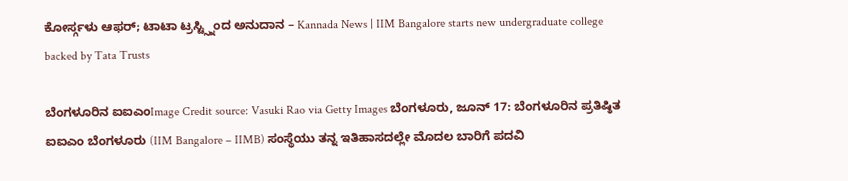ಕೋರ್ಸ್ಗಳು ಆಫರ್; ಟಾಟಾ ಟ್ರಸ್ಟ್ಸ್ನಿಂದ ಅನುದಾನ – Kannada News | IIM Bangalore starts new undergraduate college backed by Tata Trusts

ಬೆಂಗಳೂರಿನ ಐಐಎಂImage Credit source: Vasuki Rao via Getty Images ಬೆಂಗಳೂರು, ಜೂನ್ 17: ಬೆಂಗಳೂರಿನ ಪ್ರತಿಷ್ಠಿತ ಐಐಎಂ ಬೆಂಗಳೂರು (IIM Bangalore – IIMB) ಸಂಸ್ಥೆಯು ತನ್ನ ಇತಿಹಾಸದಲ್ಲೇ ಮೊದಲ ಬಾರಿಗೆ ಪದವಿ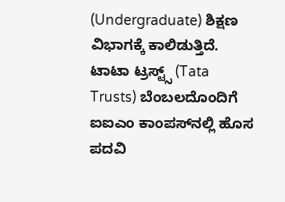(Undergraduate) ಶಿಕ್ಷಣ ವಿಭಾಗಕ್ಕೆ ಕಾಲಿಡುತ್ತಿದೆ. ಟಾಟಾ ಟ್ರಸ್ಟ್ಸ್ (Tata Trusts) ಬೆಂಬಲದೊಂದಿಗೆ ಐಐಎಂ ಕಾಂಪಸ್‌ನಲ್ಲಿ ಹೊಸ ಪದವಿ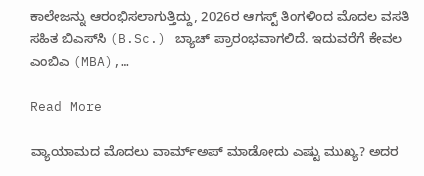ಕಾಲೇಜನ್ನು ಆರಂಭಿಸಲಾಗುತ್ತಿದ್ದು, 2026ರ ಆಗಸ್ಟ್ ತಿಂಗಳಿಂದ ಮೊದಲ ವಸತಿ ಸಹಿತ ಬಿಎಸ್‌ಸಿ (B.Sc.) ಬ್ಯಾಚ್ ಪ್ರಾರಂಭವಾಗಲಿದೆ. ಇದುವರೆಗೆ ಕೇವಲ ಎಂಬಿಎ (MBA),…

Read More

ವ್ಯಾಯಾಮದ ಮೊದಲು ವಾರ್ಮ್‌ಅಪ್‌ ಮಾಡೋದು ಎಷ್ಟು ಮುಖ್ಯ? ಅದರ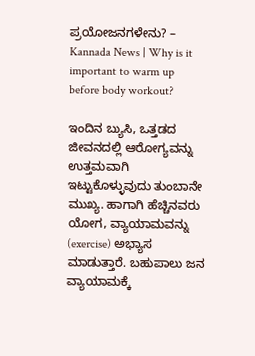ಪ್ರಯೋಜನಗಳೇನು? – Kannada News | Why is it important to warm up before body workout?

ಇಂದಿನ ಬ್ಯುಸಿ, ಒತ್ತಡದ ಜೀವನದಲ್ಲಿ ಆರೋಗ್ಯವನ್ನು ಉತ್ತಮವಾಗಿ ಇಟ್ಟುಕೊಳ್ಳುವುದು ತುಂಬಾನೇ ಮುಖ್ಯ. ಹಾಗಾಗಿ ಹೆಚ್ಚಿನವರು ಯೋಗ, ವ್ಯಾಯಾಮವನ್ನು (exercise) ಅಭ್ಯಾಸ ಮಾಡುತ್ತಾರೆ. ಬಹುಪಾಲು ಜನ ವ್ಯಾಯಾಮಕ್ಕೆ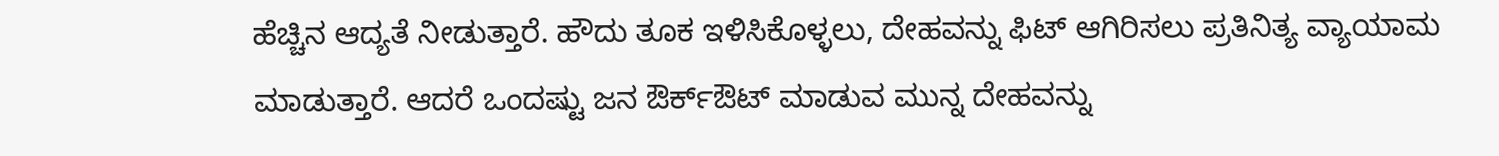ಹೆಚ್ಚಿನ ಆದ್ಯತೆ ನೀಡುತ್ತಾರೆ. ಹೌದು ತೂಕ ಇಳಿಸಿಕೊಳ್ಳಲು, ದೇಹವನ್ನು ಫಿಟ್‌ ಆಗಿರಿಸಲು ಪ್ರತಿನಿತ್ಯ ವ್ಯಾಯಾಮ ಮಾಡುತ್ತಾರೆ. ಆದರೆ ಒಂದಷ್ಟು ಜನ ಔರ್ಕ್‌ಔಟ್‌ ಮಾಡುವ ಮುನ್ನ ದೇಹವನ್ನು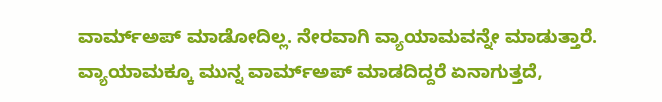ವಾರ್ಮ್‌ಅಪ್‌ ಮಾಡೋದಿಲ್ಲ. ನೇರವಾಗಿ ವ್ಯಾಯಾಮವನ್ನೇ ಮಾಡುತ್ತಾರೆ. ವ್ಯಾಯಾಮಕ್ಕೂ ಮುನ್ನ ವಾರ್ಮ್‌ಅಪ್‌ ಮಾಡದಿದ್ದರೆ ಏನಾಗುತ್ತದೆ,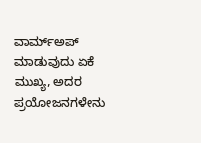ವಾರ್ಮ್‌ಅಪ್‌ ಮಾಡುವುದು ಏಕೆ ಮುಖ್ಯ, ಅದರ ಪ್ರಯೋಜನಗಳೇನು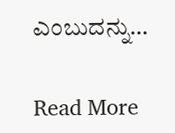ಎಂಬುದನ್ನು…

Read More